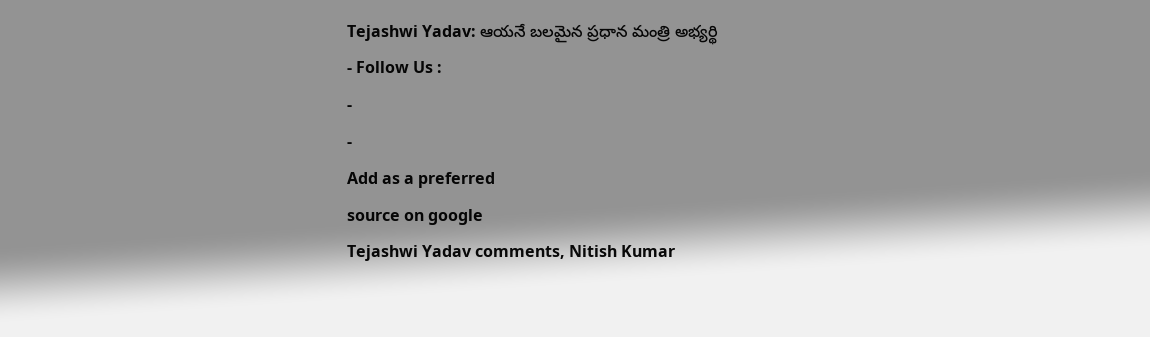Tejashwi Yadav: ఆయనే బలమైన ప్రధాన మంత్రి అభ్యర్థి
- Follow Us :
-
-
Add as a preferred
source on google
Tejashwi Yadav comments, Nitish Kumar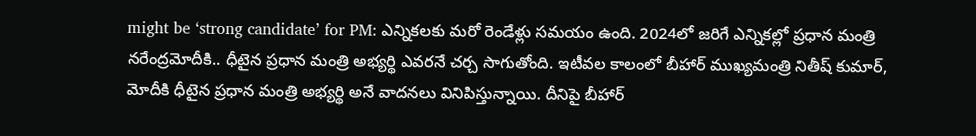might be ‘strong candidate’ for PM: ఎన్నికలకు మరో రెండేళ్లు సమయం ఉంది. 2024లో జరిగే ఎన్నికల్లో ప్రధాన మంత్రి నరేంద్రమోదీకి.. ధీటైన ప్రధాన మంత్రి అభ్యర్థి ఎవరనే చర్చ సాగుతోంది. ఇటీవల కాలంలో బీహార్ ముఖ్యమంత్రి నితీష్ కుమార్, మోదీకి ధీటైన ప్రధాన మంత్రి అభ్యర్థి అనే వాదనలు వినిపిస్తున్నాయి. దీనిపై బీహార్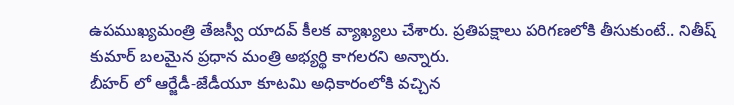ఉపముఖ్యమంత్రి తేజస్వీ యాదవ్ కీలక వ్యాఖ్యలు చేశారు. ప్రతిపక్షాలు పరిగణలోకి తీసుకుంటే.. నితీష్ కుమార్ బలమైన ప్రధాన మంత్రి అభ్యర్థి కాగలరని అన్నారు.
బీహర్ లో ఆర్జేడీ-జేడీయూ కూటమి అధికారంలోకి వచ్చిన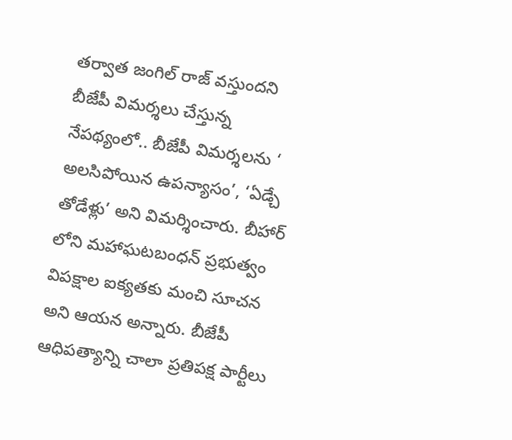తర్వాత జంగిల్ రాజ్ వస్తుందని బీజేపీ విమర్శలు చేస్తున్న నేపథ్యంలో.. బీజేపీ విమర్శలను ‘ అలసిపోయిన ఉపన్యాసం’, ‘ఏడ్చే తోడేళ్లు’ అని విమర్శించారు. బీహార్ లోని మహాఘటబంధన్ ప్రభుత్వం విపక్షాల ఐక్యతకు మంచి సూచన అని ఆయన అన్నారు. బీజేపీ ఆధిపత్యాన్ని చాలా ప్రతిపక్ష పార్టీలు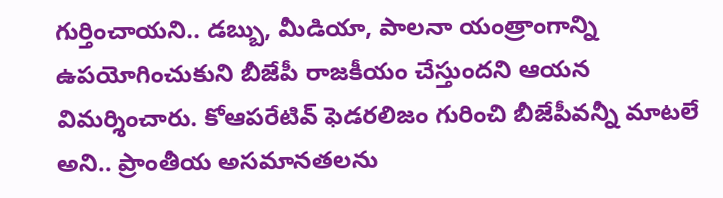గుర్తించాయని.. డబ్బు, మీడియా, పాలనా యంత్రాంగాన్ని ఉపయోగించుకుని బీజేపీ రాజకీయం చేస్తుందని ఆయన విమర్శించారు. కోఆపరేటివ్ ఫెడరలిజం గురించి బీజేపీవన్నీ మాటలే అని.. ప్రాంతీయ అసమానతలను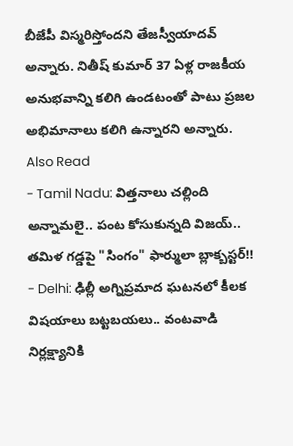బీజేపీ విస్మరిస్తోందని తేజస్వీయాదవ్ అన్నారు. నితీష్ కుమార్ 37 ఏళ్ల రాజకీయ అనుభవాన్ని కలిగి ఉండటంతో పాటు ప్రజల అభిమానాలు కలిగి ఉన్నారని అన్నారు.
Also Read
- Tamil Nadu: విత్తనాలు చల్లింది అన్నామలై.. పంట కోసుకున్నది విజయ్.. తమిళ గడ్డపై "సింగం" ఫార్ములా బ్లాక్బస్టర్!!
- Delhi: ఢిల్లీ అగ్నిప్రమాద ఘటనలో కీలక విషయాలు బట్టబయలు.. వంటవాడి నిర్లక్ష్యానికి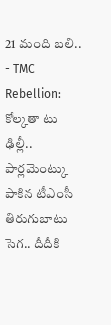21 మంది బలి..
- TMC Rebellion: కోల్కతా టు ఢిల్లీ.. పార్లమెంట్కు పాకిన టీఎంసీ తిరుగుబాటు సెగ.. దీదీకి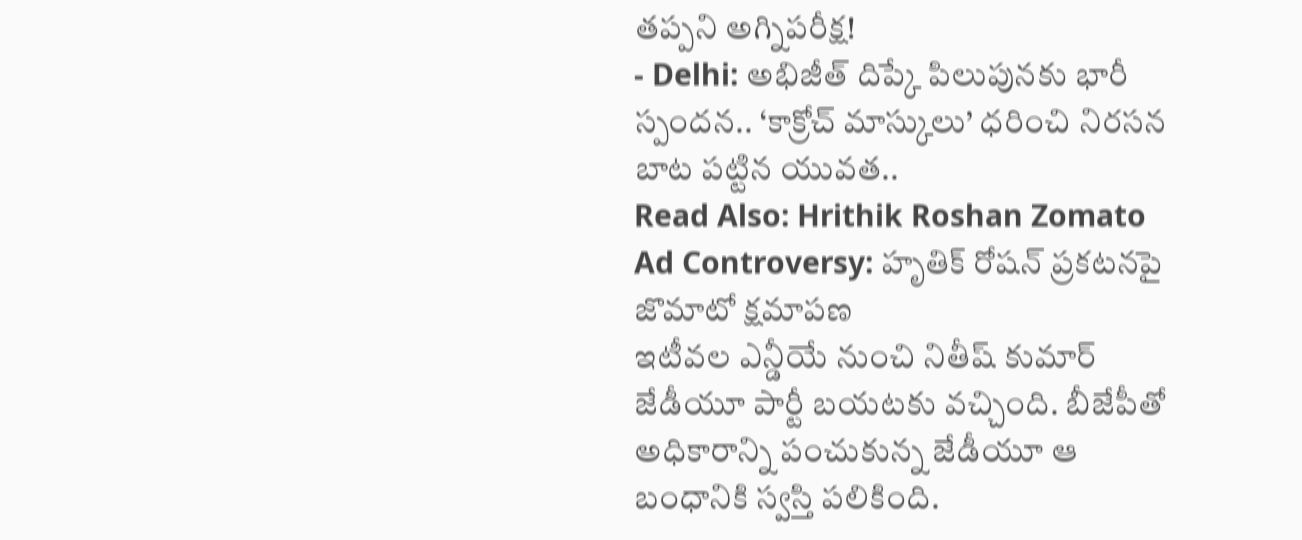తప్పని అగ్నిపరీక్ష!
- Delhi: అభిజీత్ దిప్కే పిలుపునకు భారీ స్పందన.. ‘కాక్రోచ్ మాస్కులు’ ధరించి నిరసన బాట పట్టిన యువత..
Read Also: Hrithik Roshan Zomato Ad Controversy: హృతిక్ రోషన్ ప్రకటనపై జొమాటో క్షమాపణ
ఇటీవల ఎన్డీయే నుంచి నితీష్ కుమార్ జేడీయూ పార్టీ బయటకు వచ్చింది. బీజేపీతో అధికారాన్ని పంచుకున్న జేడీయూ ఆ బంధానికి స్వస్తి పలికింది.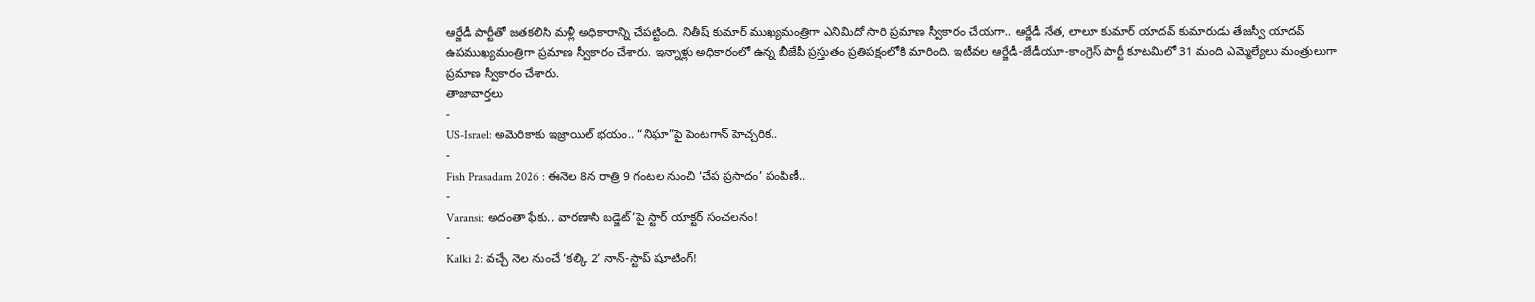ఆర్జేడీ పార్టీతో జతకలిసి మళ్లీ అధికారాన్ని చేపట్టింది. నితీష్ కుమార్ ముఖ్యమంత్రిగా ఎనిమిదో సారి ప్రమాణ స్వీకారం చేయగా.. ఆర్జేడీ నేత, లాలూ కుమార్ యాదవ్ కుమారుడు తేజస్వీ యాదవ్ ఉపముఖ్యమంత్రిగా ప్రమాణ స్వీకారం చేశారు. ఇన్నాళ్లు అధికారంలో ఉన్న బీజేపీ ప్రస్తుతం ప్రతిపక్షంలోకి మారింది. ఇటీవల ఆర్జేడీ-జేడీయూ-కాంగ్రెస్ పార్టీ కూటమిలో 31 మంది ఎమ్మెల్యేలు మంత్రులుగా ప్రమాణ స్వీకారం చేశారు.
తాజావార్తలు
-
US-Israel: అమెరికాకు ఇజ్రాయిల్ భయం.. “నిఘా”పై పెంటగాన్ హెచ్చరిక..
-
Fish Prasadam 2026 : ఈనెల 8న రాత్రి 9 గంటల నుంచి ‘చేప ప్రసాదం’ పంపిణీ..
-
Varansi: అదంతా ఫేకు.. వారణాసి బడ్జెట్’పై స్టార్ యాక్టర్ సంచలనం!
-
Kalki 2: వచ్చే నెల నుంచే ‘కల్కి 2’ నాన్-స్టాప్ షూటింగ్!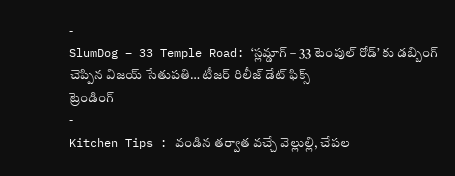-
SlumDog – 33 Temple Road: ‘స్లమ్డాగ్ – 33 టెంపుల్ రోడ్’ కు డబ్బింగ్ చెప్పిన విజయ్ సేతుపతి… టీజర్ రిలీజ్ డేట్ ఫిక్స్
ట్రెండింగ్
-
Kitchen Tips : వండిన తర్వాత వచ్చే వెల్లుల్లి, చేపల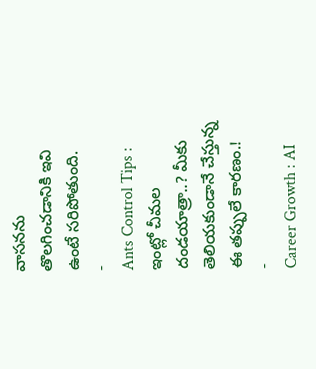వాసనను తొలగించడానికి ఇవి ఉంటే సరిపోతుంది.
-
Ants Control Tips : ఇంట్లో చీమల దండయాత్రా..? మీకు తెలియకుండానే చేస్తున్న ఈ తప్పులే కారణం.!
-
Career Growth : AI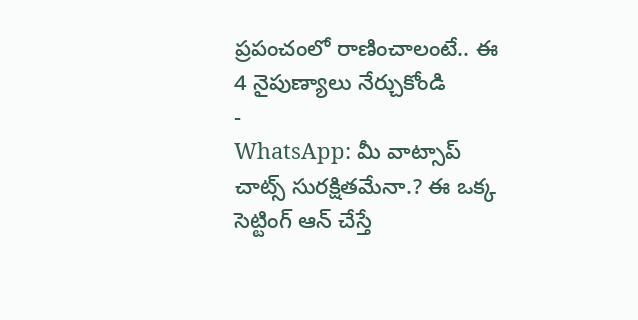ప్రపంచంలో రాణించాలంటే.. ఈ 4 నైపుణ్యాలు నేర్చుకోండి
-
WhatsApp: మీ వాట్సాప్ చాట్స్ సురక్షితమేనా.? ఈ ఒక్క సెట్టింగ్ ఆన్ చేస్తే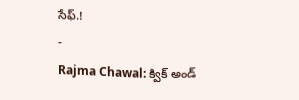సేఫ్.!
-
Rajma Chawal: క్విక్ అండ్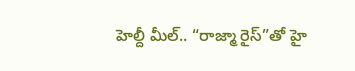హెల్దీ మీల్.. “రాజ్మా రైస్”తో హై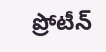ప్రోటీన్